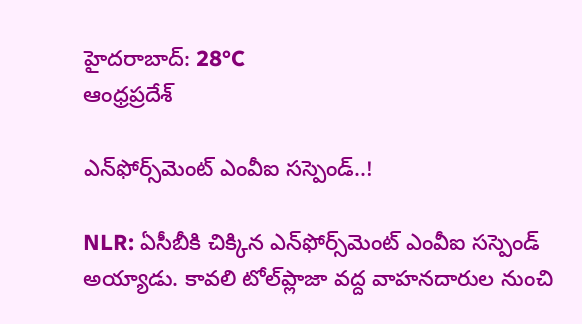హైదరాబాద్: 28°C
ఆంధ్రప్రదేశ్

ఎన్‌ఫోర్స్‌మెంట్ ఎంవీఐ సస్పెండ్..!

NLR: ఏసీబీకి చిక్కిన ఎన్‌ఫోర్స్‌మెంట్ ఎంవీఐ సస్పెండ్ అయ్యాడు. కావలి టోల్‌ప్లాజా వద్ద వాహనదారుల నుంచి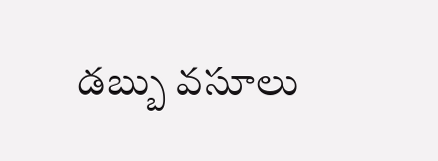డబ్బు వసూలు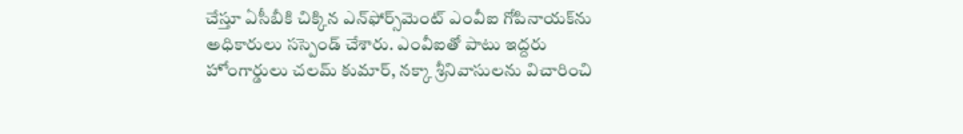చేస్తూ ఏసీబీకి చిక్కిన ఎన్‌ఫోర్స్‌మెంట్ ఎంవీఐ గోపినాయక్‌ను అధికారులు సస్పెండ్ చేశారు. ఎంవీఐతో పాటు ఇద్దరు హోంగార్డులు చలమ్ కుమార్, నక్కా శ్రీనివాసులను విచారించి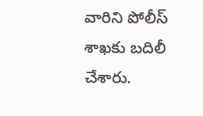వారిని పోలీస్ శాఖకు బదిలీ చేశారు.